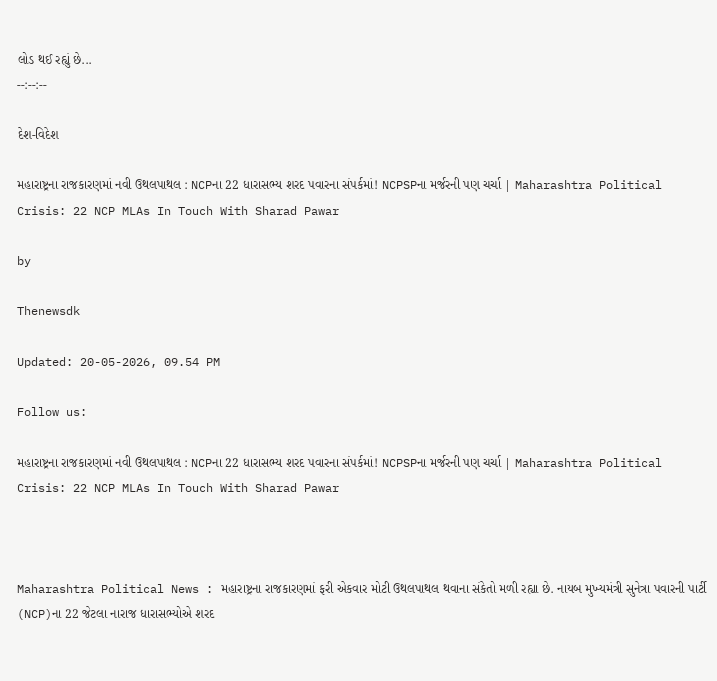લોડ થઈ રહ્યું છે...
--:--:--

દેશ-વિદેશ

મહારાષ્ટ્રના રાજકારણમાં નવી ઉથલપાથલ : NCPના 22 ધારાસભ્ય શરદ પવારના સંપર્કમાં! NCPSPના મર્જરની પણ ચર્ચા | Maharashtra Political Crisis: 22 NCP MLAs In Touch With Sharad Pawar

by

Thenewsdk

Updated: 20-05-2026, 09.54 PM

Follow us:

મહારાષ્ટ્રના રાજકારણમાં નવી ઉથલપાથલ : NCPના 22 ધારાસભ્ય શરદ પવારના સંપર્કમાં! NCPSPના મર્જરની પણ ચર્ચા | Maharashtra Political Crisis: 22 NCP MLAs In Touch With Sharad Pawar



Maharashtra Political News : મહારાષ્ટ્રના રાજકારણમાં ફરી એકવાર મોટી ઉથલપાથલ થવાના સંકેતો મળી રહ્યા છે. નાયબ મુખ્યમંત્રી સુનેત્રા પવારની પાર્ટી (NCP)ના 22 જેટલા નારાજ ધારાસભ્યોએ શરદ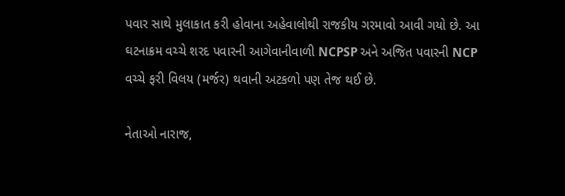પવાર સાથે મુલાકાત કરી હોવાના અહેવાલોથી રાજકીય ગરમાવો આવી ગયો છે. આ ઘટનાક્રમ વચ્ચે શરદ પવારની આગેવાનીવાળી NCPSP અને અજિત પવારની NCP વચ્ચે ફરી વિલય (મર્જર) થવાની અટકળો પણ તેજ થઈ છે.

નેતાઓ નારાજ,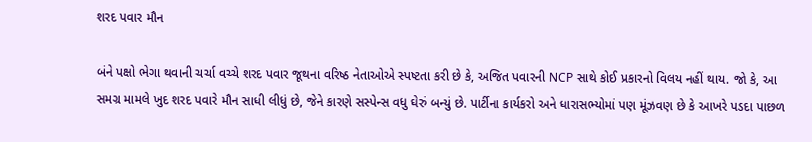શરદ પવાર મૌન

બંને પક્ષો ભેગા થવાની ચર્ચા વચ્ચે શરદ પવાર જૂથના વરિષ્ઠ નેતાઓએ સ્પષ્ટતા કરી છે કે, અજિત પવારની NCP સાથે કોઈ પ્રકારનો વિલય નહીં થાય. જો કે, આ સમગ્ર મામલે ખુદ શરદ પવારે મૌન સાધી લીધું છે, જેને કારણે સસ્પેન્સ વધુ ઘેરું બન્યું છે. પાર્ટીના કાર્યકરો અને ધારાસભ્યોમાં પણ મૂંઝવણ છે કે આખરે પડદા પાછળ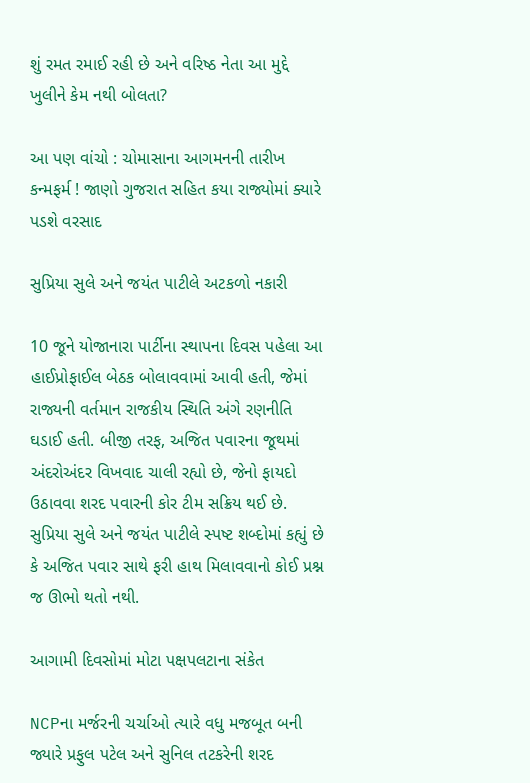શું રમત રમાઈ રહી છે અને વરિષ્ઠ નેતા આ મુદ્દે ખુલીને કેમ નથી બોલતા?

આ પણ વાંચો : ચોમાસાના આગમનની તારીખ કન્મફર્મ ! જાણો ગુજરાત સહિત કયા રાજ્યોમાં ક્યારે પડશે વરસાદ

સુપ્રિયા સુલે અને જયંત પાટીલે અટકળો નકારી

10 જૂને યોજાનારા પાર્ટીના સ્થાપના દિવસ પહેલા આ હાઈપ્રોફાઈલ બેઠક બોલાવવામાં આવી હતી, જેમાં રાજ્યની વર્તમાન રાજકીય સ્થિતિ અંગે રણનીતિ ઘડાઈ હતી. બીજી તરફ, અજિત પવારના જૂથમાં અંદરોઅંદર વિખવાદ ચાલી રહ્યો છે, જેનો ફાયદો ઉઠાવવા શરદ પવારની કોર ટીમ સક્રિય થઈ છે. સુપ્રિયા સુલે અને જયંત પાટીલે સ્પષ્ટ શબ્દોમાં કહ્યું છે કે અજિત પવાર સાથે ફરી હાથ મિલાવવાનો કોઈ પ્રશ્ન જ ઊભો થતો નથી.

આગામી દિવસોમાં મોટા પક્ષપલટાના સંકેત

NCPના મર્જરની ચર્ચાઓ ત્યારે વધુ મજબૂત બની જ્યારે પ્રફુલ પટેલ અને સુનિલ તટકરેની શરદ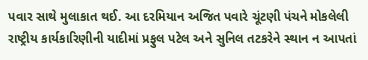પવાર સાથે મુલાકાત થઈ. આ દરમિયાન અજિત પવારે ચૂંટણી પંચને મોકલેલી રાષ્ટ્રીય કાર્યકારિણીની યાદીમાં પ્રફુલ પટેલ અને સુનિલ તટકરેને સ્થાન ન આપતાં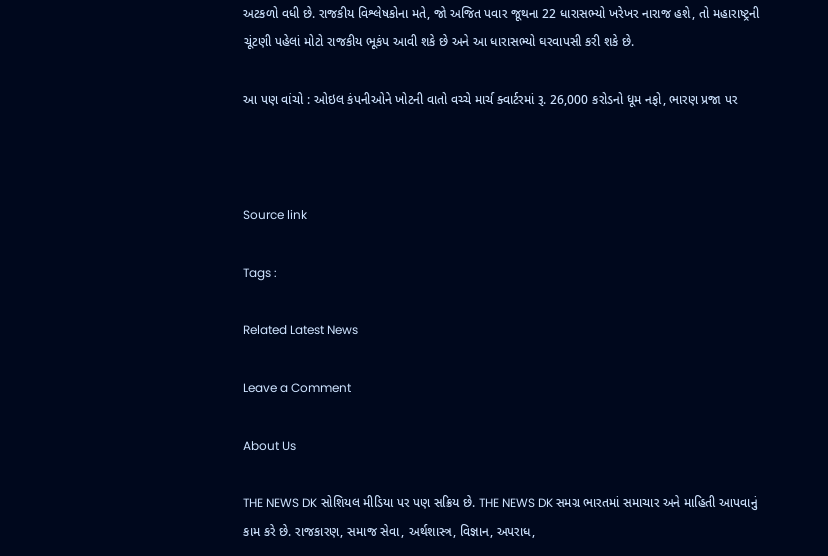અટકળો વધી છે. રાજકીય વિશ્લેષકોના મતે, જો અજિત પવાર જૂથના 22 ધારાસભ્યો ખરેખર નારાજ હશે, તો મહારાષ્ટ્રની ચૂંટણી પહેલાં મોટો રાજકીય ભૂકંપ આવી શકે છે અને આ ધારાસભ્યો ઘરવાપસી કરી શકે છે.

આ પણ વાંચો : ઓઇલ કંપનીઓને ખોટની વાતો વચ્ચે માર્ચ ક્વાર્ટરમાં રૂ. 26,000 કરોડનો ધૂમ નફો, ભારણ પ્રજા પર



Source link

Tags :

Related Latest News

Leave a Comment

About Us

THE NEWS DK સોશિયલ મીડિયા પર પણ સક્રિય છે. THE NEWS DK સમગ્ર ભારતમાં સમાચાર અને માહિતી આપવાનું કામ કરે છે. રાજકારણ, સમાજ સેવા, અર્થશાસ્ત્ર, વિજ્ઞાન, અપરાધ,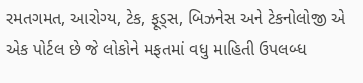રમતગમત, આરોગ્ય, ટેક, ફૂડ્સ, બિઝનેસ અને ટેકનોલોજી એ એક પોર્ટલ છે જે લોકોને મફતમાં વધુ માહિતી ઉપલબ્ધ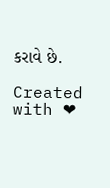કરાવે છે.

Created with ❤